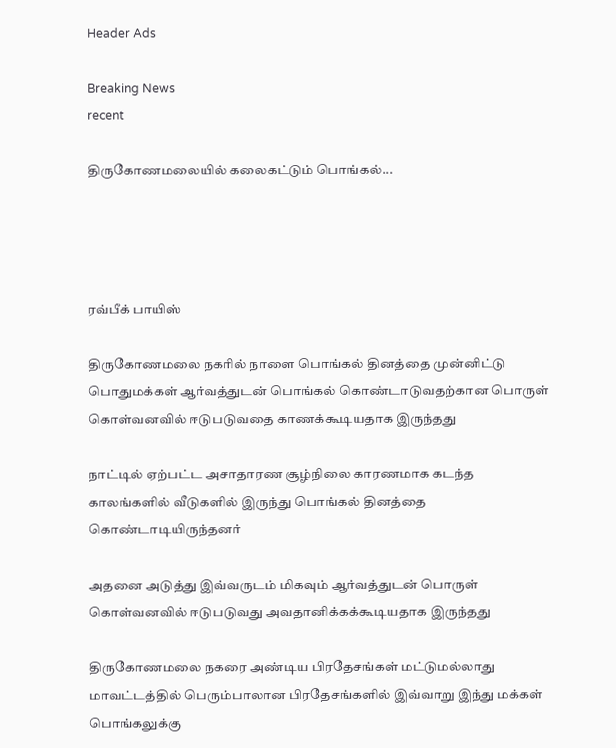Header Ads

Breaking News
recent

திருகோணமலையில் கலைகட்டும் பொங்கல்...




ரவ்பீக் பாயிஸ்

திருகோணமலை நகரில் நாளை பொங்கல் தினத்தை முன்னிட்டு பொதுமக்கள் ஆர்வத்துடன் பொங்கல் கொண்டாடுவதற்கான பொருள் கொள்வனவில் ஈடுபடுவதை காணக்கூடியதாக இருந்தது

நாட்டில் ஏற்பட்ட அசாதாரண சூழ்நிலை காரணமாக கடந்த காலங்களில் வீடுகளில் இருந்து பொங்கல் தினத்தை கொண்டாடியிருந்தனர்

அதனை அடுத்து இவ்வருடம் மிகவும் ஆர்வத்துடன் பொருள் கொள்வனவில் ஈடுபடுவது அவதானிக்கக்கூடியதாக இருந்தது

திருகோணமலை நகரை அண்டிய பிரதேசங்கள் மட்டுமல்லாது மாவட்டத்தில் பெரும்பாலான பிரதேசங்களில் இவ்வாறு இந்து மக்கள் பொங்கலுக்கு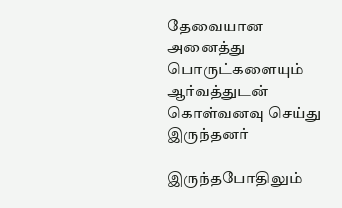தேவையான அனைத்து பொருட்களையும் ஆர்வத்துடன் கொள்வனவு செய்து இருந்தனர்

இருந்தபோதிலும்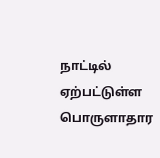நாட்டில் ஏற்பட்டுள்ள பொருளாதார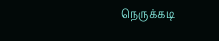நெருக்கடி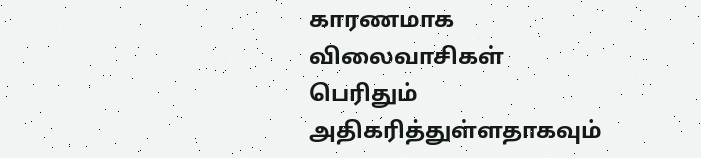காரணமாக விலைவாசிகள் பெரிதும் அதிகரித்துள்ளதாகவும்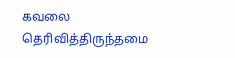கவலை தெரிவித்திருந்தமை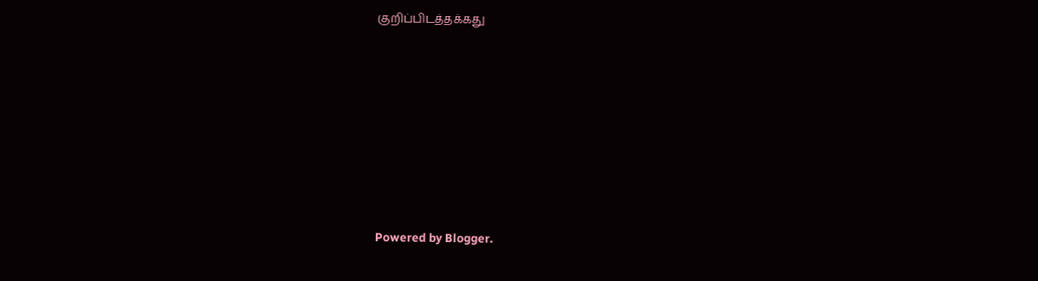குறிப்பிடத்தக்கது








Powered by Blogger.